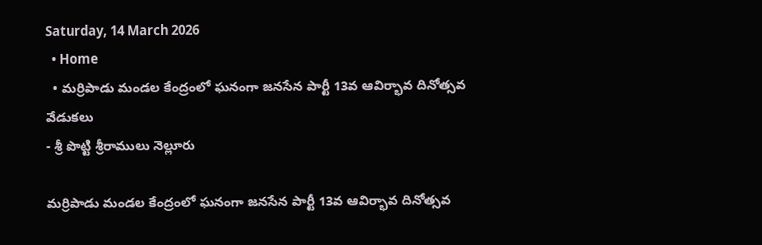Saturday, 14 March 2026
  • Home
  • మర్రిపాడు మండల కేంద్రంలో ఘనంగా జనసేన పార్టీ 13వ ఆవిర్భావ దినోత్సవ వేడుకలు
- శ్రీ పొట్టి శ్రీరాములు నెల్లూరు

మర్రిపాడు మండల కేంద్రంలో ఘనంగా జనసేన పార్టీ 13వ ఆవిర్భావ దినోత్సవ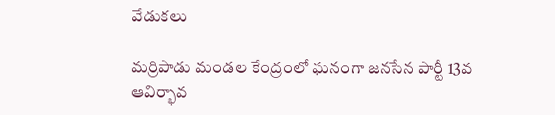వేడుకలు

మర్రిపాడు మండల కేంద్రంలో ఘనంగా జనసేన పార్టీ 13వ ఆవిర్భావ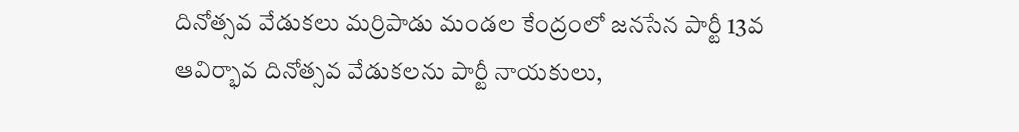దినోత్సవ వేడుకలు మర్రిపాడు మండల కేంద్రంలో జనసేన పార్టీ 13వ ఆవిర్భావ దినోత్సవ వేడుకలను పార్టీ నాయకులు,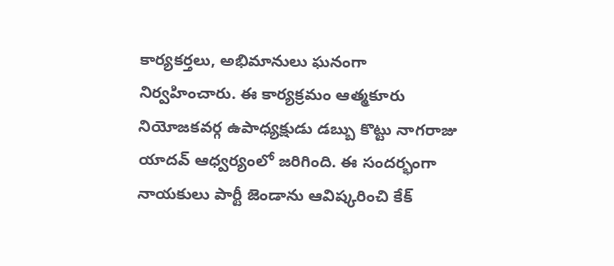కార్యకర్తలు, అభిమానులు ఘనంగా నిర్వహించారు. ఈ కార్యక్రమం ఆత్మకూరు నియోజకవర్గ ఉపాధ్యక్షుడు డబ్బు కొట్టు నాగరాజు యాదవ్ ఆధ్వర్యంలో జరిగింది. ఈ సందర్భంగా నాయకులు పార్టీ జెండాను ఆవిష్కరించి కేక్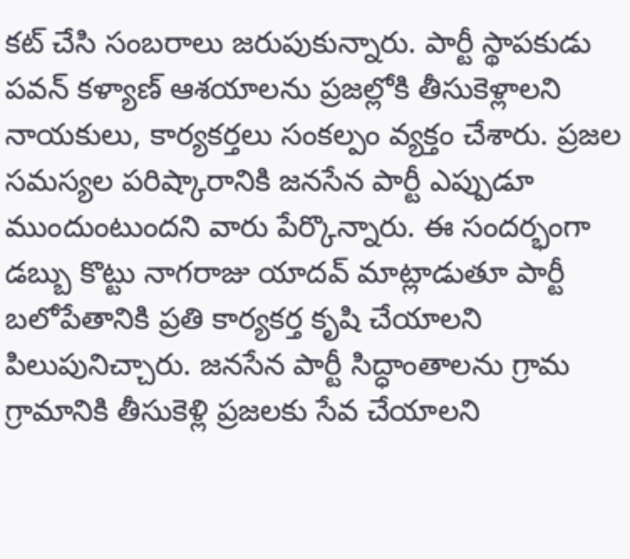కట్ చేసి సంబరాలు జరుపుకున్నారు. పార్టీ స్థాపకుడు పవన్ కళ్యాణ్ ఆశయాలను ప్రజల్లోకి తీసుకెళ్లాలని నాయకులు, కార్యకర్తలు సంకల్పం వ్యక్తం చేశారు. ప్రజల సమస్యల పరిష్కారానికి జనసేన పార్టీ ఎప్పుడూ ముందుంటుందని వారు పేర్కొన్నారు. ఈ సందర్భంగా డబ్బు కొట్టు నాగరాజు యాదవ్ మాట్లాడుతూ పార్టీ బలోపేతానికి ప్రతి కార్యకర్త కృషి చేయాలని పిలుపునిచ్చారు. జనసేన పార్టీ సిద్ధాంతాలను గ్రామ గ్రామానికి తీసుకెళ్లి ప్రజలకు సేవ చేయాలని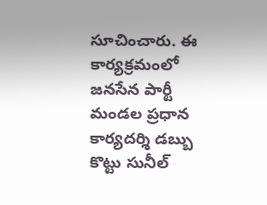సూచించారు. ఈ కార్యక్రమంలో జనసేన పార్టీ మండల ప్రధాన కార్యదర్శి డబ్బు కొట్టు సునీల్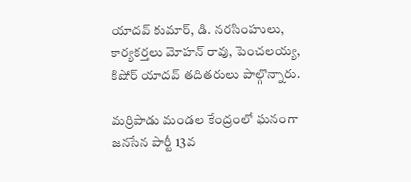యాదవ్ కుమార్, డి. నరసింహులు, కార్యకర్తలు మోహన్ రావు, పెంచలయ్య, కిషోర్ యాదవ్ తదితరులు పాల్గొన్నారు.

మర్రిపాడు మండల కేంద్రంలో ఘనంగా జనసేన పార్టీ 13వ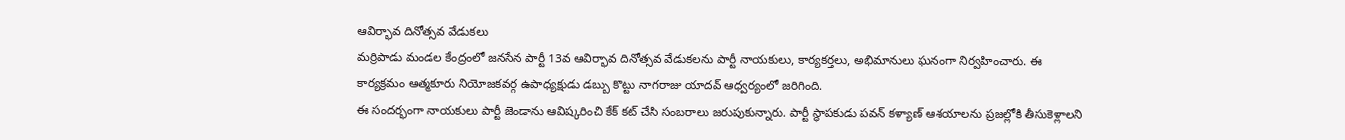ఆవిర్భావ దినోత్సవ వేడుకలు
మర్రిపాడు మండల కేంద్రంలో జనసేన పార్టీ 13వ ఆవిర్భావ దినోత్సవ వేడుకలను పార్టీ నాయకులు, కార్యకర్తలు, అభిమానులు ఘనంగా నిర్వహించారు. ఈ కార్యక్రమం ఆత్మకూరు నియోజకవర్గ ఉపాధ్యక్షుడు డబ్బు కొట్టు నాగరాజు యాదవ్ ఆధ్వర్యంలో జరిగింది.
ఈ సందర్భంగా నాయకులు పార్టీ జెండాను ఆవిష్కరించి కేక్ కట్ చేసి సంబరాలు జరుపుకున్నారు. పార్టీ స్థాపకుడు పవన్ కళ్యాణ్ ఆశయాలను ప్రజల్లోకి తీసుకెళ్లాలని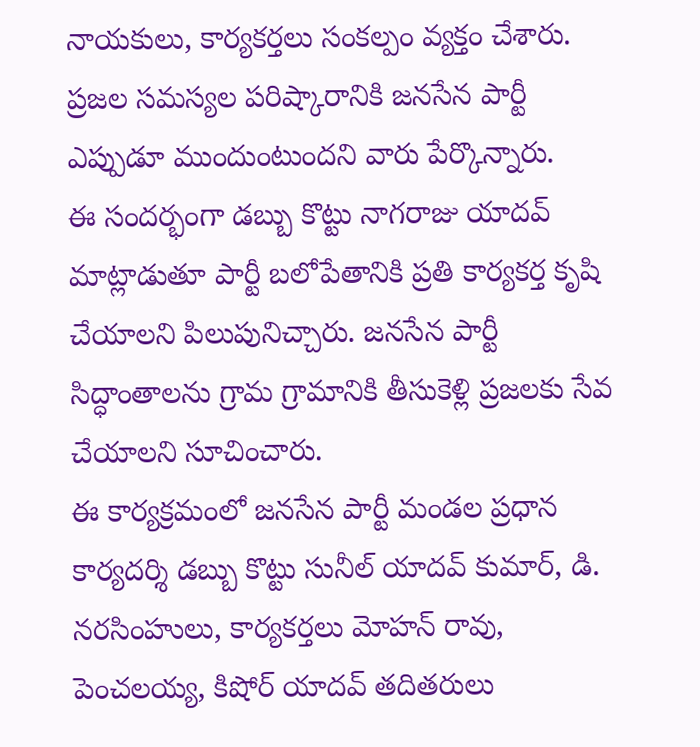నాయకులు, కార్యకర్తలు సంకల్పం వ్యక్తం చేశారు. ప్రజల సమస్యల పరిష్కారానికి జనసేన పార్టీ ఎప్పుడూ ముందుంటుందని వారు పేర్కొన్నారు.
ఈ సందర్భంగా డబ్బు కొట్టు నాగరాజు యాదవ్ మాట్లాడుతూ పార్టీ బలోపేతానికి ప్రతి కార్యకర్త కృషి చేయాలని పిలుపునిచ్చారు. జనసేన పార్టీ సిద్ధాంతాలను గ్రామ గ్రామానికి తీసుకెళ్లి ప్రజలకు సేవ చేయాలని సూచించారు.
ఈ కార్యక్రమంలో జనసేన పార్టీ మండల ప్రధాన కార్యదర్శి డబ్బు కొట్టు సునీల్ యాదవ్ కుమార్, డి. నరసింహులు, కార్యకర్తలు మోహన్ రావు, పెంచలయ్య, కిషోర్ యాదవ్ తదితరులు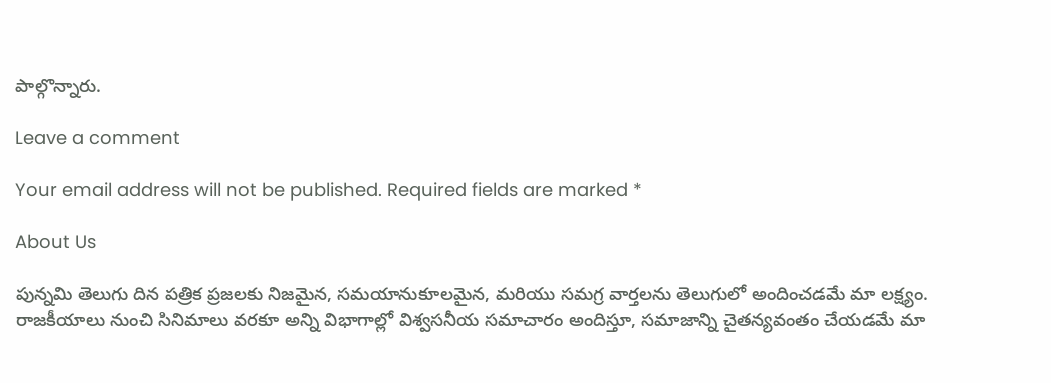పాల్గొన్నారు.

Leave a comment

Your email address will not be published. Required fields are marked *

About Us

పున్నమి తెలుగు దిన పత్రిక ప్రజలకు నిజమైన, సమయానుకూలమైన, మరియు సమగ్ర వార్తలను తెలుగులో అందించడమే మా లక్ష్యం.
రాజకీయాలు నుంచి సినిమాలు వరకూ అన్ని విభాగాల్లో విశ్వసనీయ సమాచారం అందిస్తూ, సమాజాన్ని చైతన్యవంతం చేయడమే మా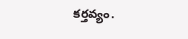కర్తవ్యం.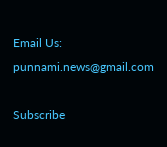Email Us: punnami.news@gmail.com

Subscribe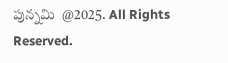పున్నమి  @2025. All Rights Reserved.